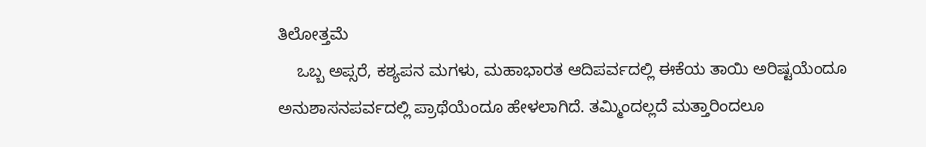ತಿಲೋತ್ತಮೆ
    ಒಬ್ಬ ಅಪ್ಸರೆ, ಕಶ್ಯಪನ ಮಗಳು, ಮಹಾಭಾರತ ಆದಿಪರ್ವದಲ್ಲಿ ಈಕೆಯ ತಾಯಿ ಅರಿಷ್ಟಯೆಂದೂ ಅನುಶಾಸನಪರ್ವದಲ್ಲಿ ಪ್ರಾಥೆಯೆಂದೂ ಹೇಳಲಾಗಿದೆ. ತಮ್ಮಿಂದಲ್ಲದೆ ಮತ್ತಾರಿಂದಲೂ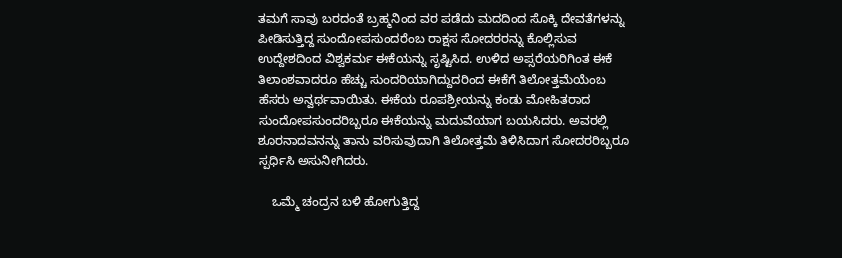ತಮಗೆ ಸಾವು ಬರದಂತೆ ಬ್ರಹ್ಮನಿಂದ ವರ ಪಡೆದು ಮದದಿಂದ ಸೊಕ್ಕಿ ದೇವತೆಗಳನ್ನು ಪೀಡಿಸುತ್ತಿದ್ದ ಸುಂದೋಪಸುಂದರೆಂಬ ರಾಕ್ಷಸ ಸೋದರರನ್ನು ಕೊಲ್ಲಿಸುವ ಉದ್ದೇಶದಿಂದ ವಿಶ್ವಕರ್ಮ ಈಕೆಯನ್ನು ಸೃಷ್ಟಿಸಿದ. ಉಳಿದ ಅಪ್ಸರೆಯರಿಗಿಂತ ಈಕೆ ತಿಲಾಂಶವಾದರೂ ಹೆಚ್ಚು ಸುಂದರಿಯಾಗಿದ್ದುದರಿಂದ ಈಕೆಗೆ ತಿಲೋತ್ತಮೆಯೆಂಬ ಹೆಸರು ಅನ್ವರ್ಥವಾಯಿತು. ಈಕೆಯ ರೂಪಶ್ರೀಯನ್ನು ಕಂಡು ಮೋಹಿತರಾದ ಸುಂದೋಪಸುಂದರಿಬ್ಬರೂ ಈಕೆಯನ್ನು ಮದುವೆಯಾಗ ಬಯಸಿದರು. ಅವರಲ್ಲಿ ಶೂರನಾದವನನ್ನು ತಾನು ವರಿಸುವುದಾಗಿ ತಿಲೋತ್ತಮೆ ತಿಳಿಸಿದಾಗ ಸೋದರರಿಬ್ಬರೂ ಸ್ಪರ್ಧಿಸಿ ಅಸುನೀಗಿದರು.

    ಒಮ್ಮೆ ಚಂದ್ರನ ಬಳಿ ಹೋಗುತ್ತಿದ್ದ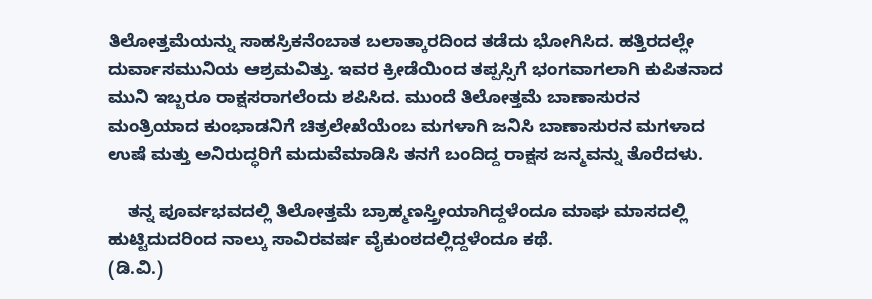ತಿಲೋತ್ತಮೆಯನ್ನು ಸಾಹಸ್ರಿಕನೆಂಬಾತ ಬಲಾತ್ಕಾರದಿಂದ ತಡೆದು ಭೋಗಿಸಿದ. ಹತ್ತಿರದಲ್ಲೇ ದುರ್ವಾಸಮುನಿಯ ಆಶ್ರಮವಿತ್ತು. ಇವರ ಕ್ರೀಡೆಯಿಂದ ತಪ್ಪಸ್ಸಿಗೆ ಭಂಗವಾಗಲಾಗಿ ಕುಪಿತನಾದ ಮುನಿ ಇಬ್ಬರೂ ರಾಕ್ಷಸರಾಗಲೆಂದು ಶಪಿಸಿದ. ಮುಂದೆ ತಿಲೋತ್ತಮೆ ಬಾಣಾಸುರನ ಮಂತ್ರಿಯಾದ ಕುಂಭಾಡನಿಗೆ ಚಿತ್ರಲೇಖೆಯೆಂಬ ಮಗಳಾಗಿ ಜನಿಸಿ ಬಾಣಾಸುರನ ಮಗಳಾದ ಉಷೆ ಮತ್ತು ಅನಿರುದ್ಧರಿಗೆ ಮದುವೆಮಾಡಿಸಿ ತನಗೆ ಬಂದಿದ್ದ ರಾಕ್ಷಸ ಜನ್ಮವನ್ನು ತೊರೆದಳು.

    ತನ್ನ ಪೂರ್ವಭವದಲ್ಲಿ ತಿಲೋತ್ತಮೆ ಬ್ರಾಹ್ಮಣಸ್ತ್ರೀಯಾಗಿದ್ದಳೆಂದೂ ಮಾಘ ಮಾಸದಲ್ಲಿ ಹುಟ್ಟಿದುದರಿಂದ ನಾಲ್ಕು ಸಾವಿರವರ್ಷ ವೈಕುಂಠದಲ್ಲಿದ್ದಳೆಂದೂ ಕಥೆ.                                 (ಡಿ.ವಿ.)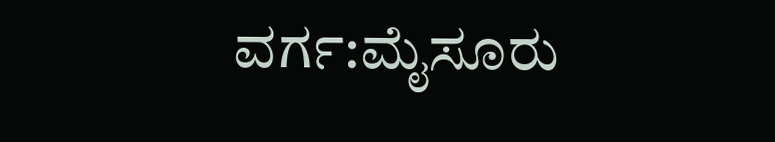ವರ್ಗ:ಮೈಸೂರು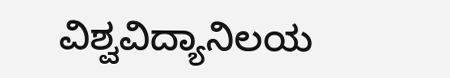ವಿಶ್ವವಿದ್ಯಾನಿಲಯ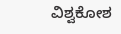ವಿಶ್ವಕೋಶ